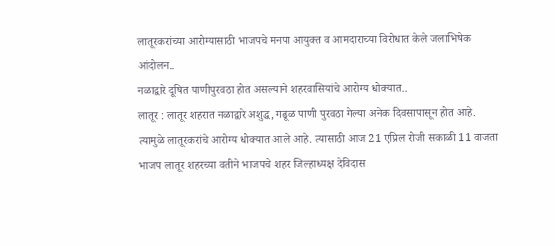लातूरकरांच्या आरोग्यासाठी भाजपचे मनपा आयुक्त व आमदाराच्या विरोधात केले जलाभिषेक आंदोलन..
नळाद्वारे दूषित पाणीपुरवठा होत असल्याने शहरवासियांचे आरोग्य धोक्यात..
लातूर : लातूर शहरात नळाद्वारे अशुद्ध, गढूळ पाणी पुरवठा गेल्या अनेक दिवसापासून होत आहे. त्यामुळे लातूरकरांचे आरोग्य धोक्यात आले आहे. त्यासाठी आज 21 एप्रिल रोजी सकाळी 11 वाजता भाजप लातूर शहरच्या वतीने भाजपचे शहर जिल्हाध्यक्ष देविदास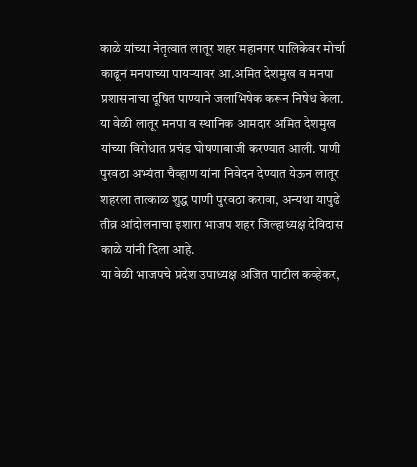काळे यांच्या नेतृत्वात लातूर शहर महानगर पालिकेवर मोर्चा काढून मनपाच्या पायऱ्यावर आ.अमित देशमुख व मनपा प्रशासनाचा दूषित पाण्याने जलाभिषेक करून निषेध केला.
या वेळी लातूर मनपा व स्थानिक आमदार अमित देशमुख यांच्या विरोधात प्रचंड घोषणाबाजी करण्यात आली. पाणी पुरवठा अभ्यंता चैव्हाण यांना निवेदन देण्यात येऊन लातूर शहरला तात्काळ शुद्ध पाणी पुरवठा करावा, अन्यथा यापुढे तीव्र आंदोलनाचा इशारा भाजप शहर जिल्हाध्यक्ष देविदास काळे यांनी दिला आहे.
या वेळी भाजपचे प्रदेश उपाध्यक्ष अजित पाटील कव्हेकर,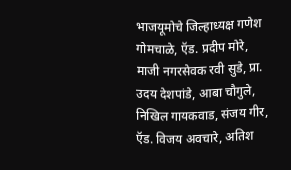भाजयूमोचे जिल्हाध्यक्ष गणेश गोमचाळे, ऍड. प्रदीप मोरे, माजी नगरसेवक रवी सुडे, प्रा. उदय देशपांडे, आबा चौगुले, निखिल गायकवाड, संजय गीर, ऍड. विजय अवचारे, अतिश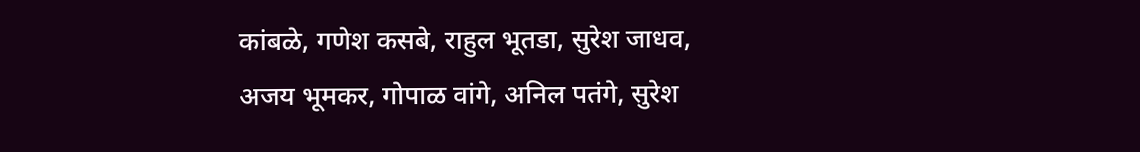कांबळे, गणेश कसबे, राहुल भूतडा, सुरेश जाधव, अजय भूमकर, गोपाळ वांगे, अनिल पतंगे, सुरेश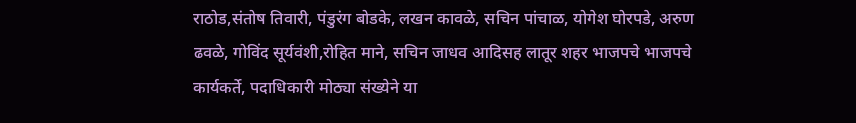राठोड,संतोष तिवारी, पंडुरंग बोडके, लखन कावळे, सचिन पांचाळ, योगेश घोरपडे, अरुण ढवळे, गोविंद सूर्यवंशी,रोहित माने, सचिन जाधव आदिसह लातूर शहर भाजपचे भाजपचे कार्यकर्ते, पदाधिकारी मोठ्या संख्येने या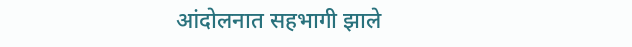आंदोलनात सहभागी झाले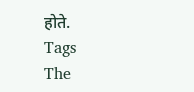होते.
Tags
The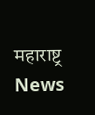महाराष्ट्र News